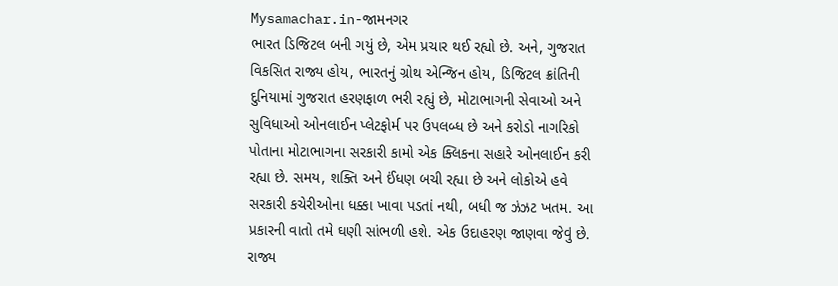Mysamachar.in-જામનગર
ભારત ડિજિટલ બની ગયું છે, એમ પ્રચાર થઈ રહ્યો છે. અને, ગુજરાત વિકસિત રાજ્ય હોય, ભારતનું ગ્રોથ એન્જિન હોય, ડિજિટલ ક્રાંતિની દુનિયામાં ગુજરાત હરણફાળ ભરી રહ્યું છે, મોટાભાગની સેવાઓ અને સુવિધાઓ ઓનલાઈન પ્લેટફોર્મ પર ઉપલબ્ધ છે અને કરોડો નાગરિકો પોતાના મોટાભાગના સરકારી કામો એક ક્લિકના સહારે ઓનલાઈન કરી રહ્યા છે. સમય, શક્તિ અને ઈંધણ બચી રહ્યા છે અને લોકોએ હવે સરકારી કચેરીઓના ધક્કા ખાવા પડતાં નથી, બધી જ ઝંઝટ ખતમ. આ પ્રકારની વાતો તમે ઘણી સાંભળી હશે. એક ઉદાહરણ જાણવા જેવું છે.
રાજ્ય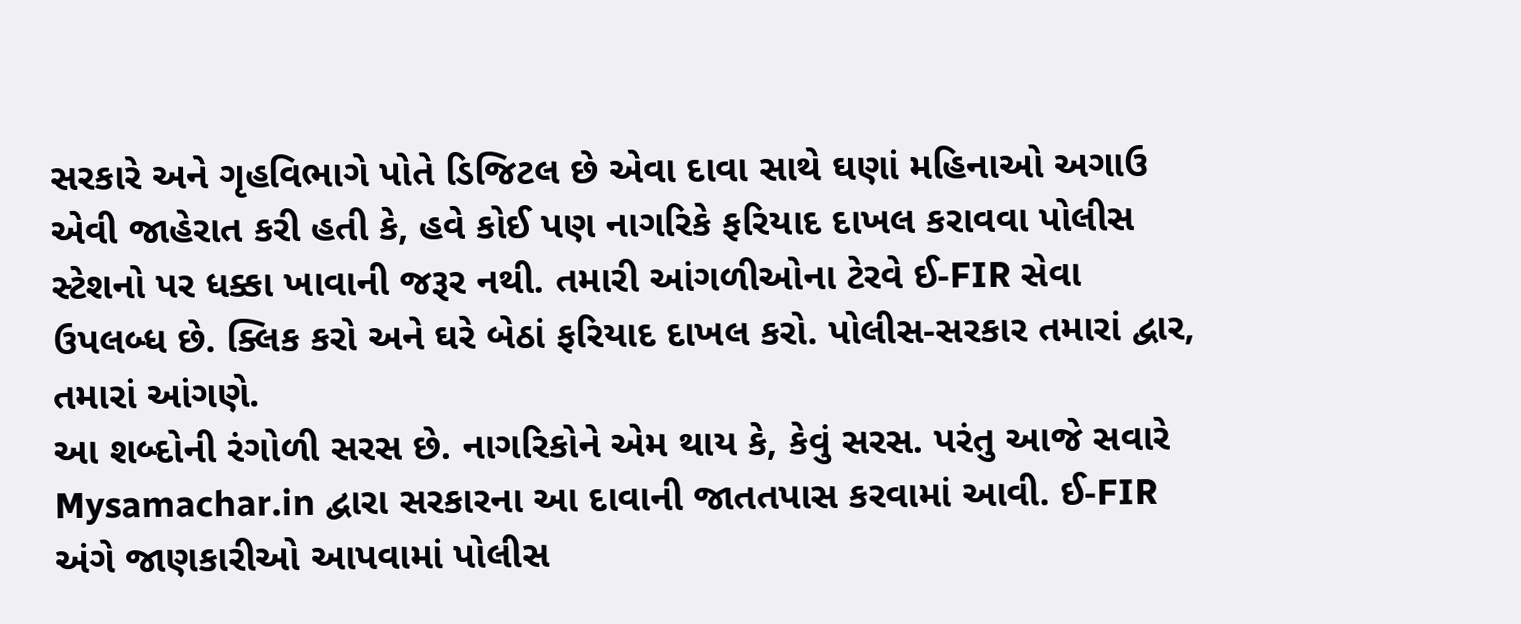સરકારે અને ગૃહવિભાગે પોતે ડિજિટલ છે એવા દાવા સાથે ઘણાં મહિનાઓ અગાઉ એવી જાહેરાત કરી હતી કે, હવે કોઈ પણ નાગરિકે ફરિયાદ દાખલ કરાવવા પોલીસ સ્ટેશનો પર ધક્કા ખાવાની જરૂર નથી. તમારી આંગળીઓના ટેરવે ઈ-FIR સેવા ઉપલબ્ધ છે. ક્લિક કરો અને ઘરે બેઠાં ફરિયાદ દાખલ કરો. પોલીસ-સરકાર તમારાં દ્વાર, તમારાં આંગણે.
આ શબ્દોની રંગોળી સરસ છે. નાગરિકોને એમ થાય કે, કેવું સરસ. પરંતુ આજે સવારે Mysamachar.in દ્વારા સરકારના આ દાવાની જાતતપાસ કરવામાં આવી. ઈ-FIR અંગે જાણકારીઓ આપવામાં પોલીસ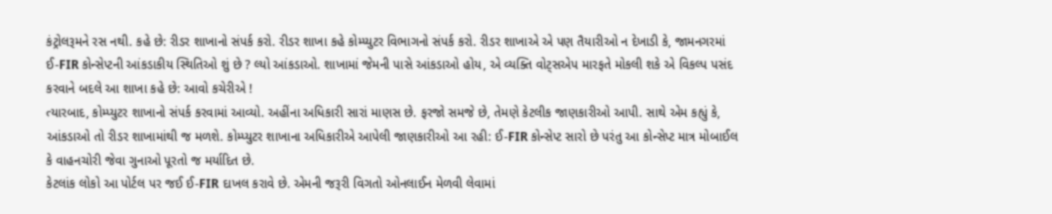કંટ્રોલરૂમને રસ નથી. કહે છે: રીડર શાખાનો સંપર્ક કરો. રીડર શાખા કહે કોમ્પ્યુટર વિભાગનો સંપર્ક કરો. રીડર શાખાએ એ પણ તૈયારીઓ ન દેખાડી કે, જામનગરમાં ઈ-FIR કોન્સેપ્ટની આંકડાકીય સ્થિતિઓ શું છે ? લ્યો આંકડાઓ. શાખામાં જેમની પાસે આંકડાઓ હોય, એ વ્યક્તિ વોટ્સએપ મારફતે મોકલી શકે એ વિકલ્પ પસંદ કરવાને બદલે આ શાખા કહે છે: આવો કચેરીએ !
ત્યારબાદ, કોમ્પ્યુટર શાખાનો સંપર્ક કરવામાં આવ્યો. અહીંના અધિકારી સારાં માણસ છે. ફરજો સમજે છે, તેમણે કેટલીક જાણકારીઓ આપી. સાથે એમ કહ્યું કે, આંકડાઓ તો રીડર શાખામાંથી જ મળશે. કોમ્પ્યુટર શાખાના અધિકારીએ આપેલી જાણકારીઓ આ રહી: ઈ-FIR કોન્સેપ્ટ સારો છે પરંતુ આ કોન્સેપ્ટ માત્ર મોબાઈલ કે વાહનચોરી જેવા ગુનાઓ પૂરતો જ મર્યાદિત છે.
કેટલાંક લોકો આ પોર્ટલ પર જઈ ઈ-FIR દાખલ કરાવે છે. એમની જરૂરી વિગતો ઓનલાઈન મેળવી લેવામાં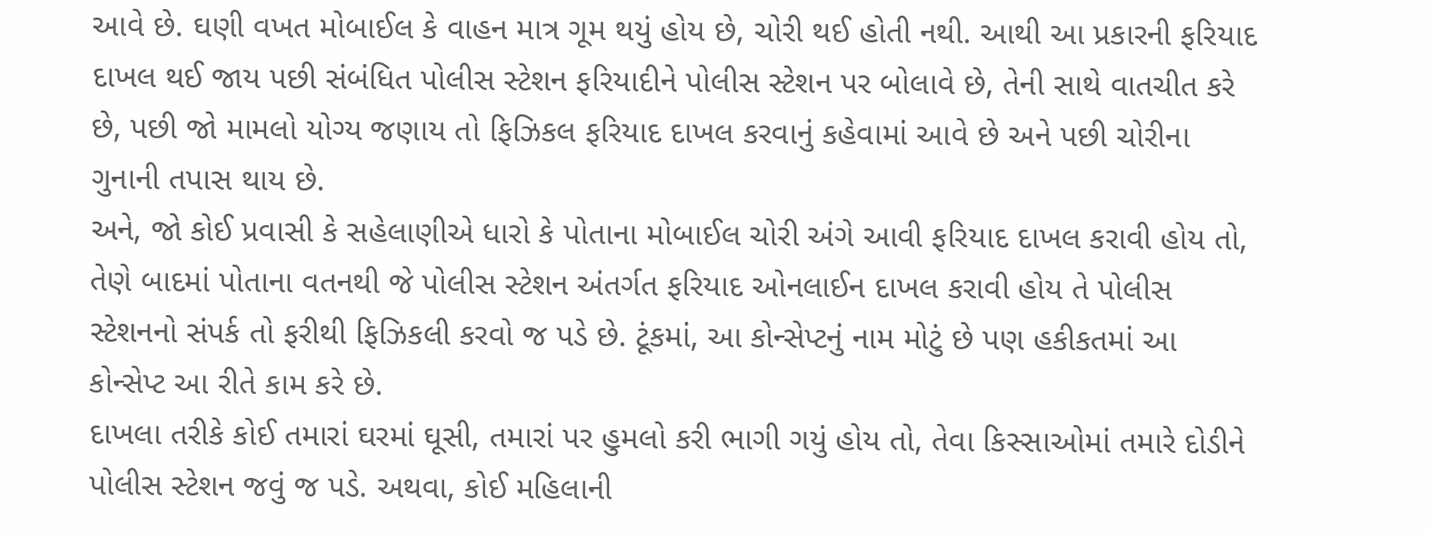આવે છે. ઘણી વખત મોબાઈલ કે વાહન માત્ર ગૂમ થયું હોય છે, ચોરી થઈ હોતી નથી. આથી આ પ્રકારની ફરિયાદ દાખલ થઈ જાય પછી સંબંધિત પોલીસ સ્ટેશન ફરિયાદીને પોલીસ સ્ટેશન પર બોલાવે છે, તેની સાથે વાતચીત કરે છે, પછી જો મામલો યોગ્ય જણાય તો ફિઝિકલ ફરિયાદ દાખલ કરવાનું કહેવામાં આવે છે અને પછી ચોરીના ગુનાની તપાસ થાય છે.
અને, જો કોઈ પ્રવાસી કે સહેલાણીએ ધારો કે પોતાના મોબાઈલ ચોરી અંગે આવી ફરિયાદ દાખલ કરાવી હોય તો, તેણે બાદમાં પોતાના વતનથી જે પોલીસ સ્ટેશન અંતર્ગત ફરિયાદ ઓનલાઈન દાખલ કરાવી હોય તે પોલીસ સ્ટેશનનો સંપર્ક તો ફરીથી ફિઝિકલી કરવો જ પડે છે. ટૂંકમાં, આ કોન્સેપ્ટનું નામ મોટું છે પણ હકીકતમાં આ કોન્સેપ્ટ આ રીતે કામ કરે છે.
દાખલા તરીકે કોઈ તમારાં ઘરમાં ઘૂસી, તમારાં પર હુમલો કરી ભાગી ગયું હોય તો, તેવા કિસ્સાઓમાં તમારે દોડીને પોલીસ સ્ટેશન જવું જ પડે. અથવા, કોઈ મહિલાની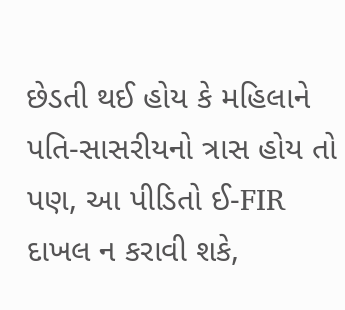છેડતી થઈ હોય કે મહિલાને પતિ-સાસરીયનો ત્રાસ હોય તો પણ, આ પીડિતો ઈ-FIR દાખલ ન કરાવી શકે,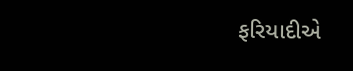ફરિયાદીએ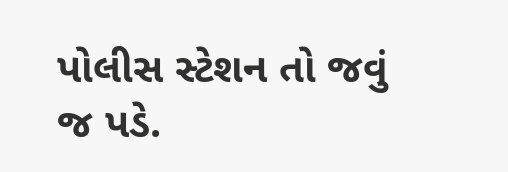પોલીસ સ્ટેશન તો જવું જ પડે.